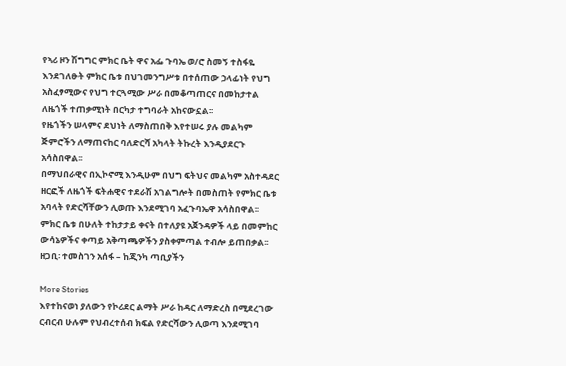የኣሪ ዞን ሽግግር ምክር ቤት ዋና አፌ ጉባኤ ወ/ሮ ስመኝ ተስፋዬ እንደገለፁት ምክር ቤቱ በህገመንግሥቱ በተሰጠው ኃላፊነት የህግ አስፈፃሚውና የህግ ተርጓሚው ሥራ በመቆጣጠርና በመከታተል ለዜጎች ተጠቃሚነት በርካታ ተግባራት አከናውኗል፡፡
የዜጎችን ሠላምና ደህነት ለማስጠበቅ እየተሠሩ ያሉ መልካም ጅምሮችን ለማጠናከር ባለድርሻ አካላት ትኩረት እንዲያደርጉ አሳስበዋል፡፡
በማህበራዊና በኢኮኖሚ እንዲሁም በህግ ፍትህና መልካም አስተዳደር ዘርፎች ለዜጎች ፍትሐዊና ተደራሽ አገልግሎት በመስጠት የምክር ቤቱ አባላት የድርሻቸውን ሊወጡ እንደሚገባ አፈጉባኤዋ አሳስበዋል፡፡
ምክር ቤቱ በሁለት ተከታታይ ቀናት በተለያዩ አጀንዳዎች ላይ በመምከር ውሳኔዎችና ቀጣይ አቅጣጫዎችን ያስቀምጣል ተብሎ ይጠበቃል፡፡
ዘጋቢ፡ ተመስገን አሰፋ – ከጂንካ ጣቢያችን

More Stories
እየተከናወነ ያለውን የኮሪደር ልማት ሥራ ከዳር ለማድረስ በሚደረገው ርብርብ ሁሉም የህብረተሰብ ክፍል የድርሻውን ሊወጣ እንደሚገባ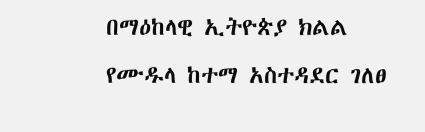በማዕከላዊ ኢትዮጵያ ክልል የሙዱላ ከተማ አስተዳደር ገለፀ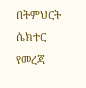በትምህርት ሴክተር የመረጃ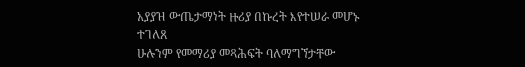አያያዝ ውጤታማነት ዙሪያ በኩረት እየተሠራ መሆኑ ተገለጸ
ሁሉንም የመማሪያ መጻሕፍት ባለማግኘታቸው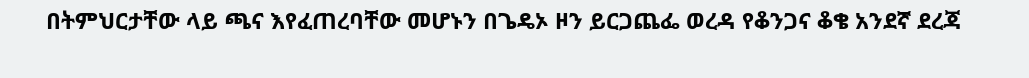በትምህርታቸው ላይ ጫና እየፈጠረባቸው መሆኑን በጌዴኦ ዞን ይርጋጨፌ ወረዳ የቆንጋና ቆቄ አንደኛ ደረጃ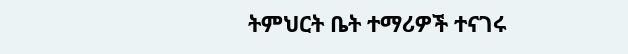ትምህርት ቤት ተማሪዎች ተናገሩ